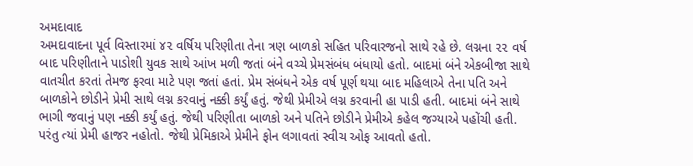અમદાવાદ
અમદાવાદના પૂર્વ વિસ્તારમાં ૪૨ વર્ષિય પરિણીતા તેના ત્રણ બાળકો સહિત પરિવારજનો સાથે રહે છે. લગ્નના ૨૨ વર્ષ બાદ પરિણીતાને પાડોશી યુવક સાથે આંખ મળી જતાં બંને વચ્ચે પ્રેમસંબંધ બંધાયો હતો. બાદમાં બંને એકબીજા સાથે વાતચીત કરતાં તેમજ ફરવા માટે પણ જતાં હતાં. પ્રેમ સંબંધને એક વર્ષ પૂર્ણ થયા બાદ મહિલાએ તેના પતિ અને બાળકોને છોડીને પ્રેમી સાથે લગ્ન કરવાનું નક્કી કર્યું હતું. જેથી પ્રેમીએ લગ્ન કરવાની હા પાડી હતી. બાદમાં બંને સાથે ભાગી જવાનું પણ નક્કી કર્યું હતું. જેથી પરિણીતા બાળકો અને પતિને છોડીને પ્રેમીએ કહેલ જગ્યાએ પહોંચી હતી. પરંતુ ત્યાં પ્રેમી હાજર નહોતો. જેથી પ્રેમિકાએ પ્રેમીને ફોન લગાવતાં સ્વીચ ઓફ આવતો હતો.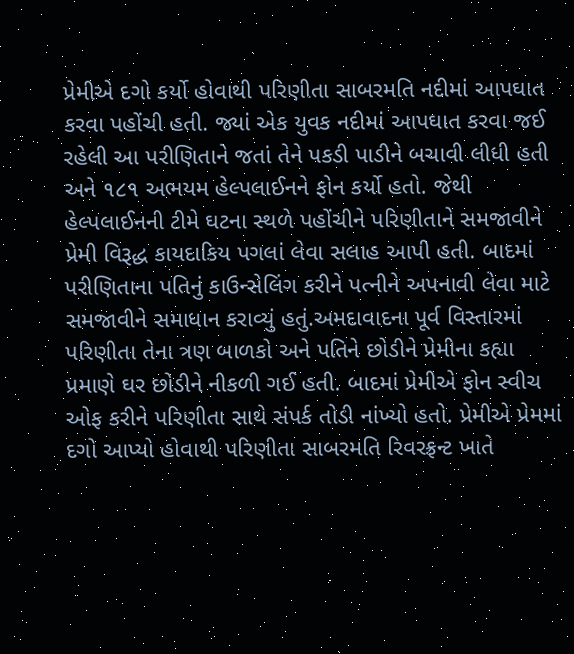પ્રેમીએ દગો કર્યો હોવાથી પરિણીતા સાબરમતિ નદીમાં આપઘાત કરવા પહોંચી હતી. જ્યાં એક યુવક નદીમાં આપઘાત કરવા જઈ રહેલી આ પરીણિતાને જતાં તેને પકડી પાડીને બચાવી લીધી હતી અને ૧૮૧ અભયમ હેલ્પલાઈનને ફોન કર્યો હતો. જેથી હેલ્પલાઈનની ટીમે ઘટના સ્થળે પહોંચીને પરિણીતાને સમજાવીને પ્રેમી વિરૂદ્ધ કાયદાકિય પગલાં લેવા સલાહ આપી હતી. બાદમાં પરીણિતાના પતિનું કાઉન્સેલિંગ કરીને પત્નીને અપનાવી લેવા માટે સમજાવીને સમાધાન કરાવ્યું હતું.અમદાવાદના પૂર્વ વિસ્તારમાં પરિણીતા તેના ત્રણ બાળકો અને પતિને છોડીને પ્રેમીના કહ્યા પ્રમાણે ઘર છોડીને નીકળી ગઈ હતી. બાદમાં પ્રેમીએ ફોન સ્વીચ ઓફ કરીને પરિણીતા સાથે સંપર્ક તોડી નાંખ્યો હતો. પ્રેમીએ પ્રેમમાં દગો આપ્યો હોવાથી પરિણીતા સાબરમતિ રિવરફ્રન્ટ ખાતે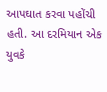આપઘાત કરવા પહોંચી હતી. આ દરમિયાન એક યુવકે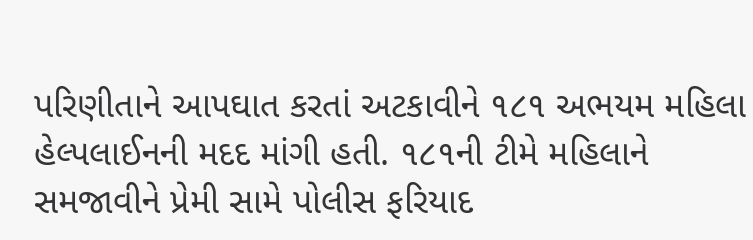પરિણીતાને આપઘાત કરતાં અટકાવીને ૧૮૧ અભયમ મહિલા હેલ્પલાઈનની મદદ માંગી હતી. ૧૮૧ની ટીમે મહિલાને સમજાવીને પ્રેમી સામે પોલીસ ફરિયાદ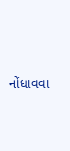નોંધાવવા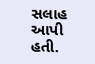સલાહ આપી હતી.